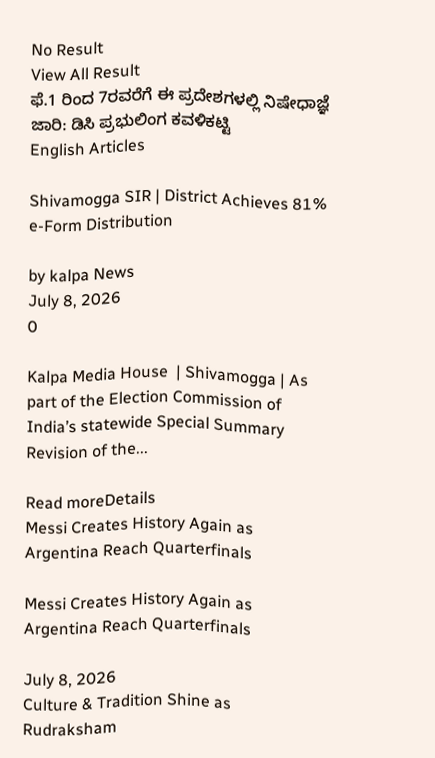No Result
View All Result
ಫೆ.1 ರಿಂದ 7ರವರೆಗೆ ಈ ಪ್ರದೇಶಗಳಲ್ಲಿ ನಿಷೇಧಾಜ್ಞೆ ಜಾರಿ: ಡಿಸಿ ಪ್ರಭುಲಿಂಗ ಕವಳಿಕಟ್ಟಿ
English Articles

Shivamogga SIR | District Achieves 81% e-Form Distribution

by kalpa News
July 8, 2026
0

Kalpa Media House  | Shivamogga | As part of the Election Commission of India’s statewide Special Summary Revision of the...

Read moreDetails
Messi Creates History Again as Argentina Reach Quarterfinals

Messi Creates History Again as Argentina Reach Quarterfinals

July 8, 2026
Culture & Tradition Shine as Rudraksham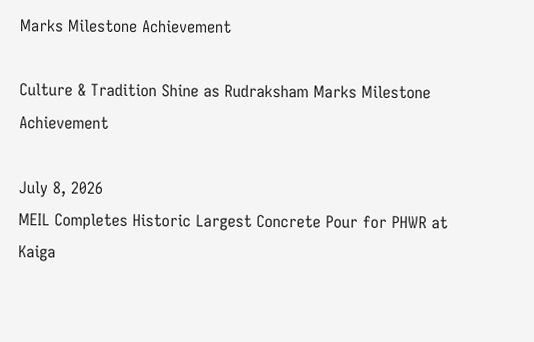Marks Milestone Achievement

Culture & Tradition Shine as Rudraksham Marks Milestone Achievement

July 8, 2026
MEIL Completes Historic Largest Concrete Pour for PHWR at Kaiga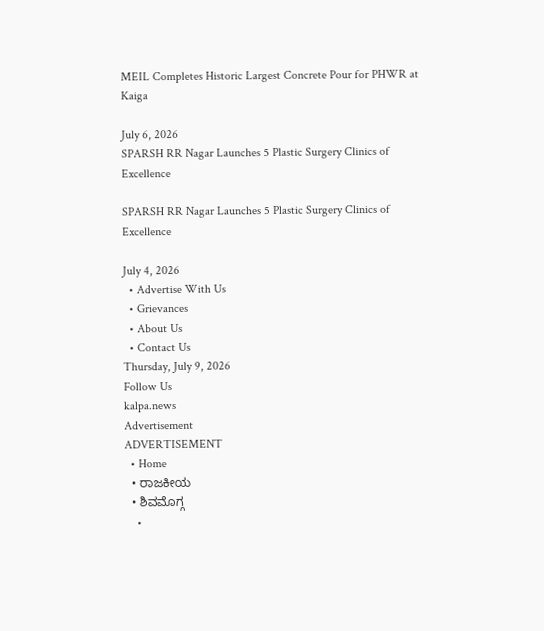MEIL Completes Historic Largest Concrete Pour for PHWR at Kaiga

July 6, 2026
SPARSH RR Nagar Launches 5 Plastic Surgery Clinics of Excellence

SPARSH RR Nagar Launches 5 Plastic Surgery Clinics of Excellence

July 4, 2026
  • Advertise With Us
  • Grievances
  • About Us
  • Contact Us
Thursday, July 9, 2026
Follow Us
kalpa.news
Advertisement
ADVERTISEMENT
  • Home
  • ರಾಜಕೀಯ
  • ಶಿವಮೊಗ್ಗ
    •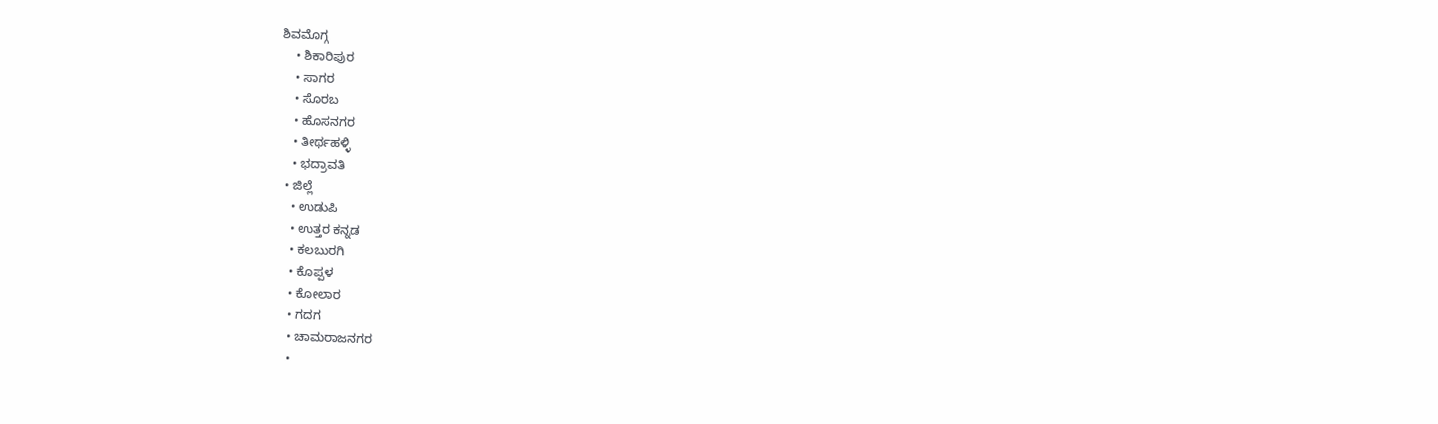ಶಿವಮೊಗ್ಗ
    • ಶಿಕಾರಿಪುರ
    • ಸಾಗರ
    • ಸೊರಬ
    • ಹೊಸನಗರ
    • ತೀರ್ಥಹಳ್ಳಿ
    • ಭದ್ರಾವತಿ
  • ಜಿಲ್ಲೆ
    • ಉಡುಪಿ
    • ಉತ್ತರ ಕನ್ನಡ
    • ಕಲಬುರಗಿ
    • ಕೊಪ್ಪಳ
    • ಕೋಲಾರ
    • ಗದಗ
    • ಚಾಮರಾಜನಗರ
    •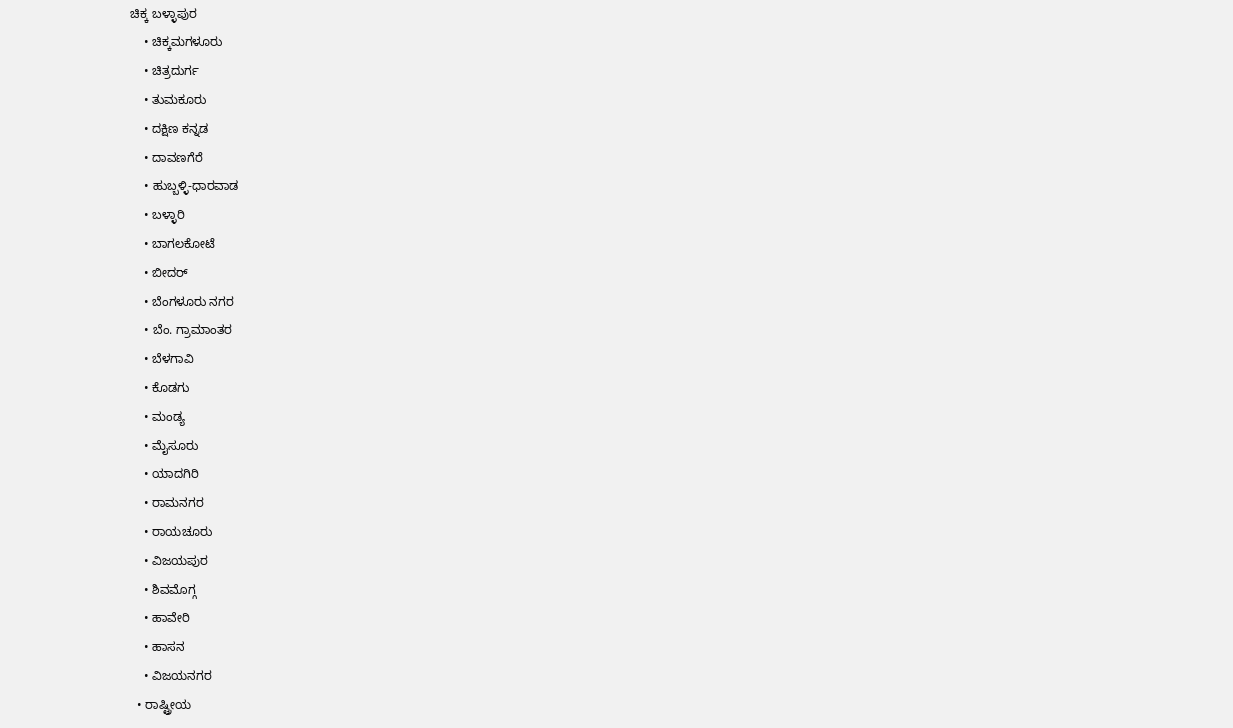ಚಿಕ್ಕ ಬಳ್ಳಾಪುರ
    • ಚಿಕ್ಕಮಗಳೂರು
    • ಚಿತ್ರದುರ್ಗ
    • ತುಮಕೂರು
    • ದಕ್ಷಿಣ ಕನ್ನಡ
    • ದಾವಣಗೆರೆ
    • ಹುಬ್ಬಳ್ಳಿ-ಧಾರವಾಡ
    • ಬಳ್ಳಾರಿ
    • ಬಾಗಲಕೋಟೆ
    • ಬೀದರ್
    • ಬೆಂಗಳೂರು ನಗರ
    • ಬೆಂ. ಗ್ರಾಮಾಂತರ
    • ಬೆಳಗಾವಿ
    • ಕೊಡಗು
    • ಮಂಡ್ಯ
    • ಮೈಸೂರು
    • ಯಾದಗಿರಿ
    • ರಾಮನಗರ
    • ರಾಯಚೂರು
    • ವಿಜಯಪುರ
    • ಶಿವಮೊಗ್ಗ
    • ಹಾವೇರಿ
    • ಹಾಸನ
    • ವಿಜಯನಗರ
  • ರಾಷ್ಟ್ರೀಯ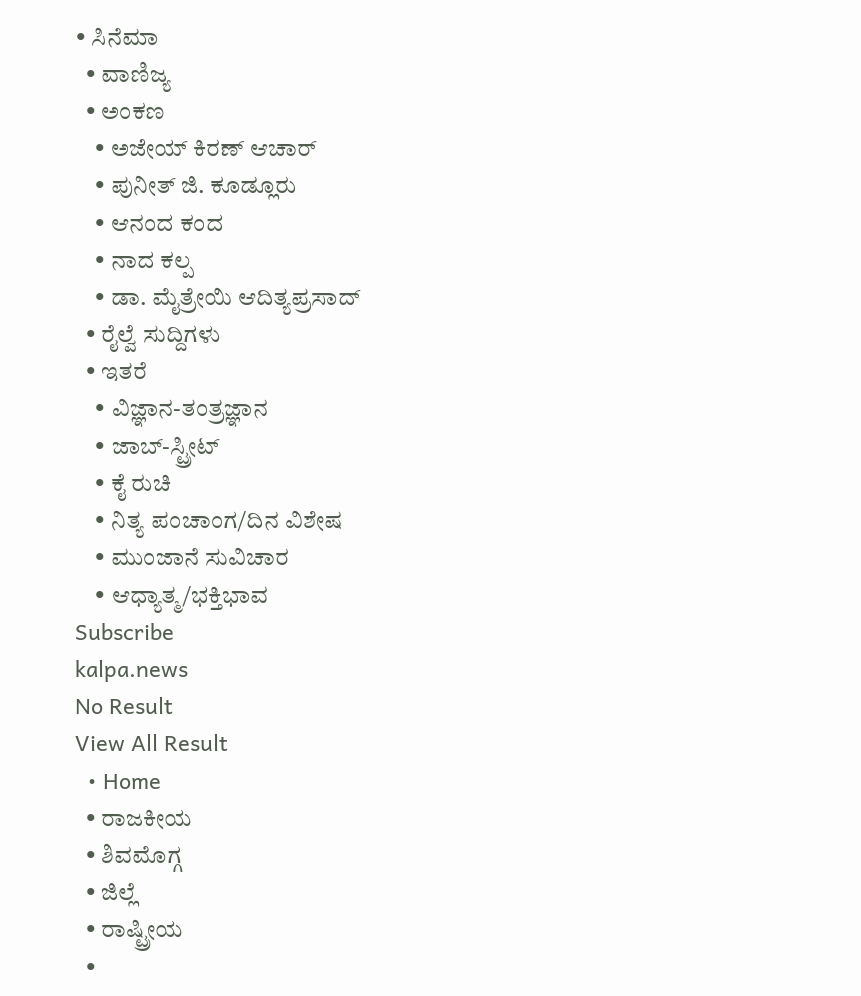• ಸಿನೆಮಾ
  • ವಾಣಿಜ್ಯ
  • ಅಂಕಣ
    • ಅಜೇಯ್ ಕಿರಣ್ ಆಚಾರ್
    • ಪುನೀತ್ ಜಿ. ಕೂಡ್ಲೂರು
    • ಆನಂದ ಕಂದ
    • ನಾದ ಕಲ್ಪ
    • ಡಾ. ಮೈತ್ರೇಯಿ ಆದಿತ್ಯಪ್ರಸಾದ್
  • ರೈಲ್ವೆ ಸುದ್ದಿಗಳು
  • ಇತರೆ
    • ವಿಜ್ಞಾನ-ತಂತ್ರಜ್ಞಾನ
    • ಜಾಬ್-ಸ್ಟ್ರೀಟ್
    • ಕೈ ರುಚಿ
    • ನಿತ್ಯ ಪಂಚಾಂಗ/ದಿನ ವಿಶೇಷ
    • ಮುಂಜಾನೆ ಸುವಿಚಾರ
    • ಆಧ್ಯಾತ್ಮ/ಭಕ್ತಿಭಾವ
Subscribe
kalpa.news
No Result
View All Result
  • Home
  • ರಾಜಕೀಯ
  • ಶಿವಮೊಗ್ಗ
  • ಜಿಲ್ಲೆ
  • ರಾಷ್ಟ್ರೀಯ
  •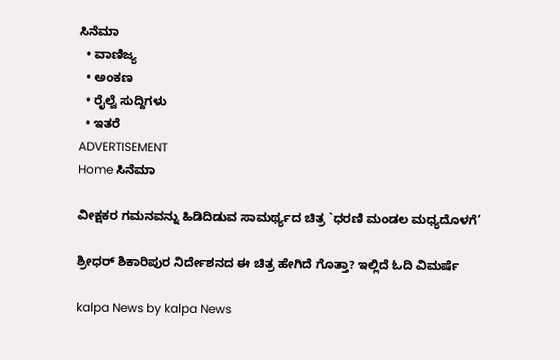ಸಿನೆಮಾ
  • ವಾಣಿಜ್ಯ
  • ಅಂಕಣ
  • ರೈಲ್ವೆ ಸುದ್ದಿಗಳು
  • ಇತರೆ
ADVERTISEMENT
Home ಸಿನೆಮಾ

ವೀಕ್ಷಕರ ಗಮನವನ್ನು ಹಿಡಿದಿಡುವ ಸಾಮರ್ಥ್ಯದ ಚಿತ್ರ `ಧರಣಿ ಮಂಡಲ ಮಧ್ಯದೊಳಗೆ’

ಶ್ರೀಧರ್ ಶಿಕಾರಿಪುರ ನಿರ್ದೇಶನದ ಈ ಚಿತ್ರ ಹೇಗಿದೆ ಗೊತ್ತಾ? ಇಲ್ಲಿದೆ ಓದಿ ವಿಮರ್ಷೆ

kalpa News by kalpa News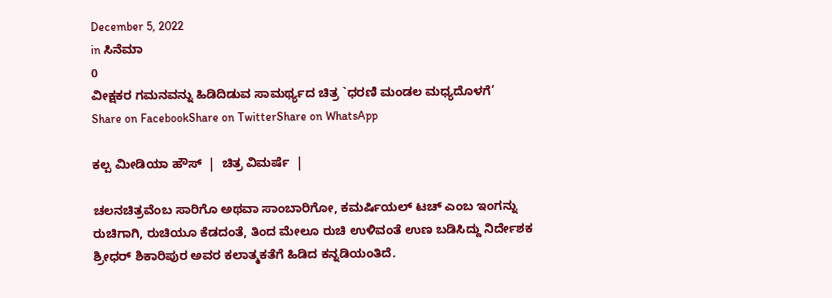December 5, 2022
in ಸಿನೆಮಾ
0
ವೀಕ್ಷಕರ ಗಮನವನ್ನು ಹಿಡಿದಿಡುವ ಸಾಮರ್ಥ್ಯದ ಚಿತ್ರ `ಧರಣಿ ಮಂಡಲ ಮಧ್ಯದೊಳಗೆ’
Share on FacebookShare on TwitterShare on WhatsApp

ಕಲ್ಪ ಮೀಡಿಯಾ ಹೌಸ್  |  ಚಿತ್ರ ವಿಮರ್ಷೆ  |

ಚಲನಚಿತ್ರವೆಂಬ ಸಾರಿಗೊ ಅಥವಾ ಸಾಂಬಾರಿಗೋ, ಕಮರ್ಷಿಯಲ್ ಟಚ್ ಎಂಬ ಇಂಗನ್ನು ರುಚಿಗಾಗಿ, ರುಚಿಯೂ ಕೆಡದಂತೆ, ತಿಂದ ಮೇಲೂ ರುಚಿ ಉಳಿವಂತೆ ಉಣ ಬಡಿಸಿದ್ದು ನಿರ್ದೇಶಕ ಶ್ರೀಧರ್ ಶಿಕಾರಿಪುರ ಅವರ ಕಲಾತ್ಮಕತೆಗೆ ಹಿಡಿದ ಕನ್ನಡಿಯಂತಿದೆ.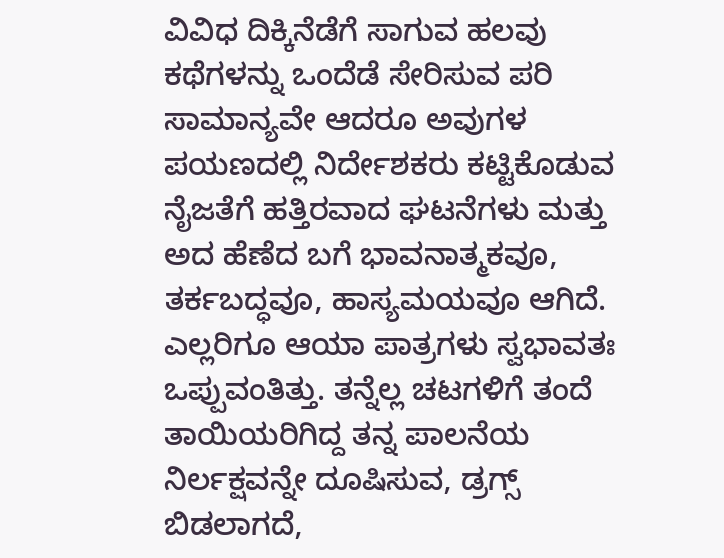ವಿವಿಧ ದಿಕ್ಕಿನೆಡೆಗೆ ಸಾಗುವ ಹಲವು ಕಥೆಗಳನ್ನು ಒಂದೆಡೆ ಸೇರಿಸುವ ಪರಿ ಸಾಮಾನ್ಯವೇ ಆದರೂ ಅವುಗಳ ಪಯಣದಲ್ಲಿ ನಿರ್ದೇಶಕರು ಕಟ್ಟಿಕೊಡುವ ನೈಜತೆಗೆ ಹತ್ತಿರವಾದ ಘಟನೆಗಳು ಮತ್ತು ಅದ ಹೆಣೆದ ಬಗೆ ಭಾವನಾತ್ಮಕವೂ, ತರ್ಕಬದ್ಧವೂ, ಹಾಸ್ಯಮಯವೂ ಆಗಿದೆ. ಎಲ್ಲರಿಗೂ ಆಯಾ ಪಾತ್ರಗಳು ಸ್ವಭಾವತಃ ಒಪ್ಪುವಂತಿತ್ತು. ತನ್ನೆಲ್ಲ ಚಟಗಳಿಗೆ ತಂದೆ ತಾಯಿಯರಿಗಿದ್ದ ತನ್ನ ಪಾಲನೆಯ ನಿರ್ಲಕ್ಷವನ್ನೇ ದೂಷಿಸುವ, ಡ್ರಗ್ಸ್ ಬಿಡಲಾಗದೆ,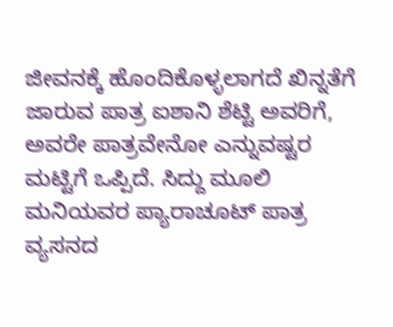ಜೀವನಕ್ಕೆ ಹೊಂದಿಕೊಳ್ಳಲಾಗದೆ ಖಿನ್ನತೆಗೆ ಜಾರುವ ಪಾತ್ರ ಐಶಾನಿ ಶೆಟ್ಟಿ ಅವರಿಗೆ, ಅವರೇ ಪಾತ್ರವೇನೋ ಎನ್ನುವಷ್ಟರ ಮಟ್ಟಿಗೆ ಒಪ್ಪಿದೆ. ಸಿದ್ದು ಮೂಲಿ ಮನಿಯವರ ಪ್ಯಾರಾಚೂಟ್ ಪಾತ್ರ ವ್ಯಸನದ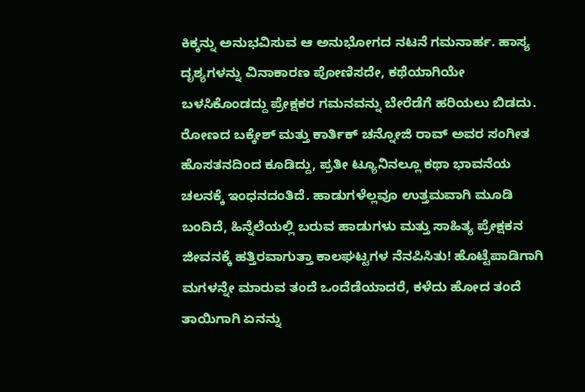ಕಿಕ್ಕನ್ನು ಅನುಭವಿಸುವ ಆ ಅನುಭೋಗದ ನಟನೆ ಗಮನಾರ್ಹ. ಹಾಸ್ಯ ದೃಶ್ಯಗಳನ್ನು ವಿನಾಕಾರಣ ಪೋಣಿಸದೇ, ಕಥೆಯಾಗಿಯೇ ಬಳಸಿಕೊಂಡದ್ದು ಪ್ರೇಕ್ಷಕರ ಗಮನವನ್ನು ಬೇರೆಡೆಗೆ ಹರಿಯಲು ಬಿಡದು.
ರೋಣದ ಬಕ್ಕೇಶ್ ಮತ್ತು ಕಾರ್ತಿಕ್ ಚನ್ನೋಜಿ ರಾವ್ ಅವರ ಸಂಗೀತ ಹೊಸತನದಿಂದ ಕೂಡಿದ್ದು, ಪ್ರತೀ ಟ್ಯೂನಿನಲ್ಲೂ ಕಥಾ ಭಾವನೆಯ ಚಲನಕ್ಕೆ ಇಂಧನದಂತಿದೆ. ಹಾಡುಗಳೆಲ್ಲವೂ ಉತ್ತಮವಾಗಿ ಮೂಡಿ ಬಂದಿದೆ, ಹಿನ್ನೆಲೆಯಲ್ಲಿ ಬರುವ ಹಾಡುಗಳು ಮತ್ತು ಸಾಹಿತ್ಯ ಪ್ರೇಕ್ಷಕನ ಜೀವನಕ್ಕೆ ಹತ್ತಿರವಾಗುತ್ತಾ ಕಾಲಘಟ್ಟಗಳ ನೆನಪಿಸಿತು! ಹೊಟ್ಟೆಪಾಡಿಗಾಗಿ ಮಗಳನ್ನೇ ಮಾರುವ ತಂದೆ ಒಂದೆಡೆಯಾದರೆ, ಕಳೆದು ಹೋದ ತಂದೆ ತಾಯಿಗಾಗಿ ಏನನ್ನು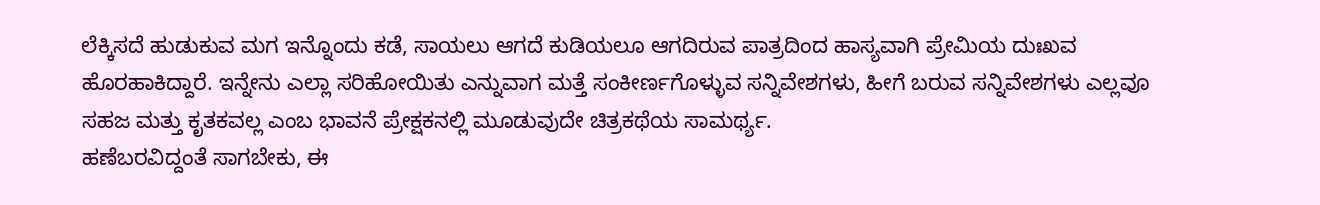ಲೆಕ್ಕಿಸದೆ ಹುಡುಕುವ ಮಗ ಇನ್ನೊಂದು ಕಡೆ, ಸಾಯಲು ಆಗದೆ ಕುಡಿಯಲೂ ಆಗದಿರುವ ಪಾತ್ರದಿಂದ ಹಾಸ್ಯವಾಗಿ ಪ್ರೇಮಿಯ ದುಃಖವ ಹೊರಹಾಕಿದ್ದಾರೆ. ಇನ್ನೇನು ಎಲ್ಲಾ ಸರಿಹೋಯಿತು ಎನ್ನುವಾಗ ಮತ್ತೆ ಸಂಕೀರ್ಣಗೊಳ್ಳುವ ಸನ್ನಿವೇಶಗಳು, ಹೀಗೆ ಬರುವ ಸನ್ನಿವೇಶಗಳು ಎಲ್ಲವೂ ಸಹಜ ಮತ್ತು ಕೃತಕವಲ್ಲ ಎಂಬ ಭಾವನೆ ಪ್ರೇಕ್ಷಕನಲ್ಲಿ ಮೂಡುವುದೇ ಚಿತ್ರಕಥೆಯ ಸಾಮರ್ಥ್ಯ.
ಹಣೆಬರವಿದ್ದಂತೆ ಸಾಗಬೇಕು, ಈ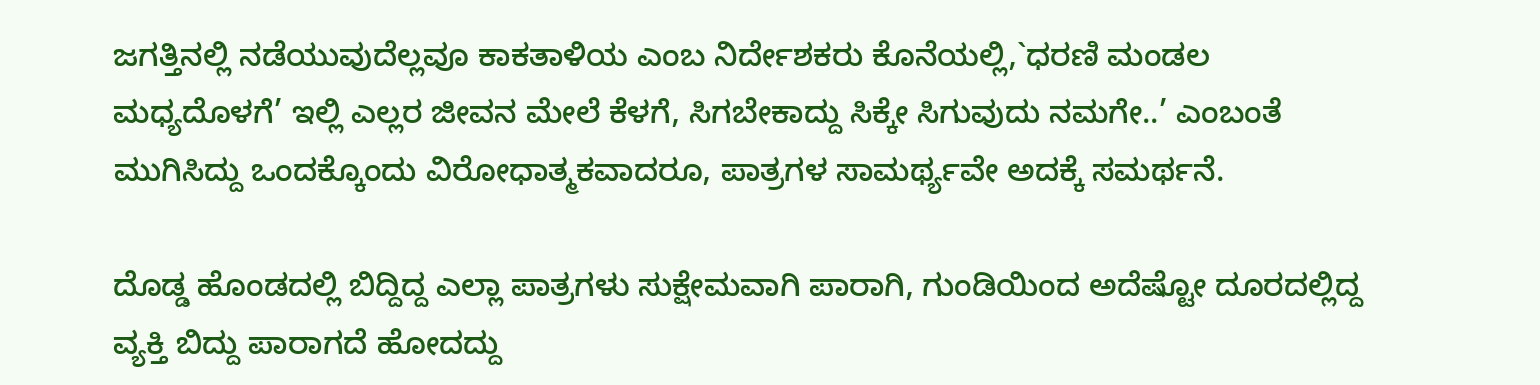ಜಗತ್ತಿನಲ್ಲಿ ನಡೆಯುವುದೆಲ್ಲವೂ ಕಾಕತಾಳಿಯ ಎಂಬ ನಿರ್ದೇಶಕರು ಕೊನೆಯಲ್ಲಿ,`ಧರಣಿ ಮಂಡಲ ಮಧ್ಯದೊಳಗೆ’ ಇಲ್ಲಿ ಎಲ್ಲರ ಜೀವನ ಮೇಲೆ ಕೆಳಗೆ, ಸಿಗಬೇಕಾದ್ದು ಸಿಕ್ಕೇ ಸಿಗುವುದು ನಮಗೇ..’ ಎಂಬಂತೆ ಮುಗಿಸಿದ್ದು ಒಂದಕ್ಕೊಂದು ವಿರೋಧಾತ್ಮಕವಾದರೂ, ಪಾತ್ರಗಳ ಸಾಮರ್ಥ್ಯವೇ ಅದಕ್ಕೆ ಸಮರ್ಥನೆ.

ದೊಡ್ಡ ಹೊಂಡದಲ್ಲಿ ಬಿದ್ದಿದ್ದ ಎಲ್ಲಾ ಪಾತ್ರಗಳು ಸುಕ್ಷೇಮವಾಗಿ ಪಾರಾಗಿ, ಗುಂಡಿಯಿಂದ ಅದೆಷ್ಟೋ ದೂರದಲ್ಲಿದ್ದ ವ್ಯಕ್ತಿ ಬಿದ್ದು ಪಾರಾಗದೆ ಹೋದದ್ದು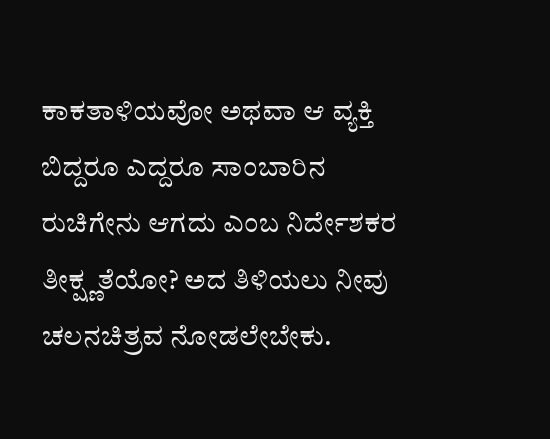ಕಾಕತಾಳಿಯವೋ ಅಥವಾ ಆ ವ್ಯಕ್ತಿ ಬಿದ್ದರೂ ಎದ್ದರೂ ಸಾಂಬಾರಿನ ರುಚಿಗೇನು ಆಗದು ಎಂಬ ನಿರ್ದೇಶಕರ ತೀಕ್ಷ್ಣತೆಯೋ? ಅದ ತಿಳಿಯಲು ನೀವು ಚಲನಚಿತ್ರವ ನೋಡಲೇಬೇಕು.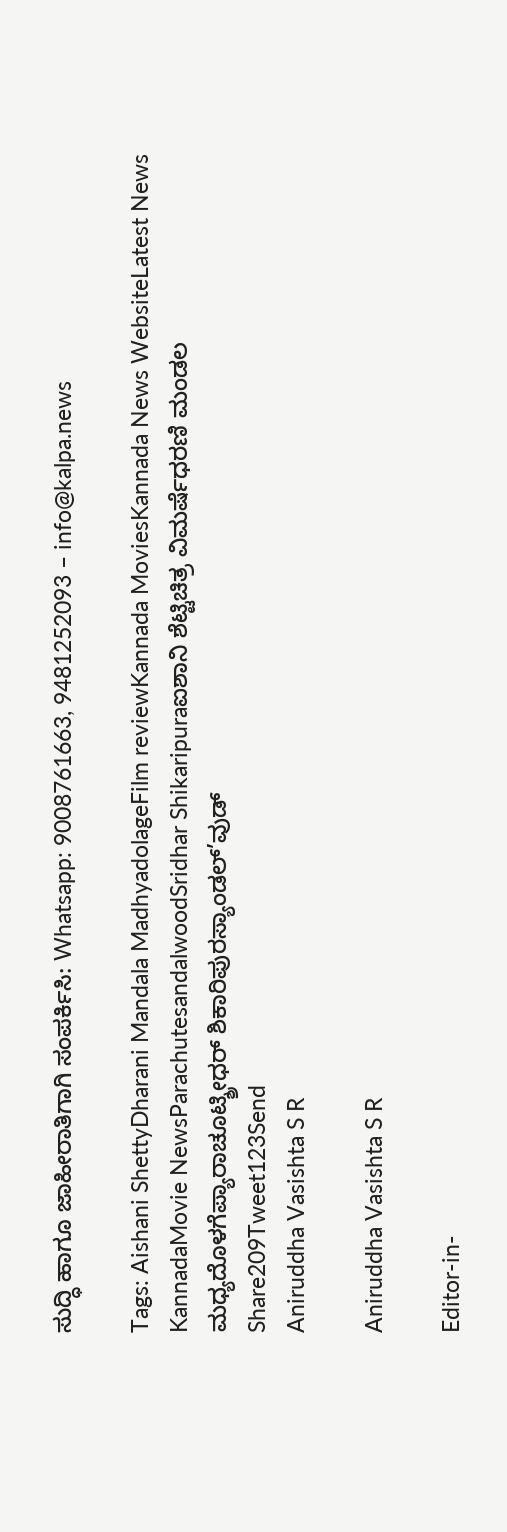ಸುದ್ಧಿ ಹಾಗೂ ಜಾಹೀರಾತಿಗಾಗಿ ಸಂಪರ್ಕಿಸಿ: Whatsapp: 9008761663, 9481252093 – info@kalpa.news

Tags: Aishani ShettyDharani Mandala MadhyadolageFilm reviewKannada MoviesKannada News WebsiteLatest News KannadaMovie NewsParachutesandalwoodSridhar Shikaripuraಐಶಾನಿ ಶೆಟ್ಟಿಚಿತ್ರ ವಿಮರ್ಷೆಧರಣಿ ಮಂಡಲ ಮಧ್ಯದೊಳಗೆಪ್ಯಾರಾಚೂಟ್ಶ್ರೀಧರ್ ಶಿಕಾರಿಪುರಸ್ಯಾಂಡಲ್’ವುಡ್
Share209Tweet123Send
Aniruddha Vasishta S R

Aniruddha Vasishta S R

Editor-in-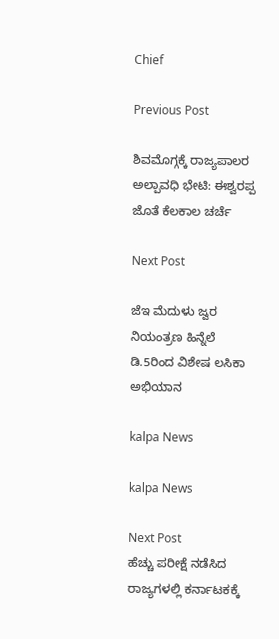Chief

Previous Post

ಶಿವಮೊಗ್ಗಕ್ಕೆ ರಾಜ್ಯಪಾಲರ ಅಲ್ಪಾವಧಿ ಭೇಟಿ: ಈಶ್ವರಪ್ಪ ಜೊತೆ ಕೆಲಕಾಲ ಚರ್ಚೆ

Next Post

ಜೆಇ ಮೆದುಳು ಜ್ವರ ನಿಯಂತ್ರಣ ಹಿನ್ನೆಲೆ ಡಿ.5ರಿಂದ ವಿಶೇಷ ಲಸಿಕಾ ಅಭಿಯಾನ

kalpa News

kalpa News

Next Post
ಹೆಚ್ಚು ಪರೀಕ್ಷೆ ನಡೆಸಿದ ರಾಜ್ಯಗಳಲ್ಲಿ ಕರ್ನಾಟಕಕ್ಕೆ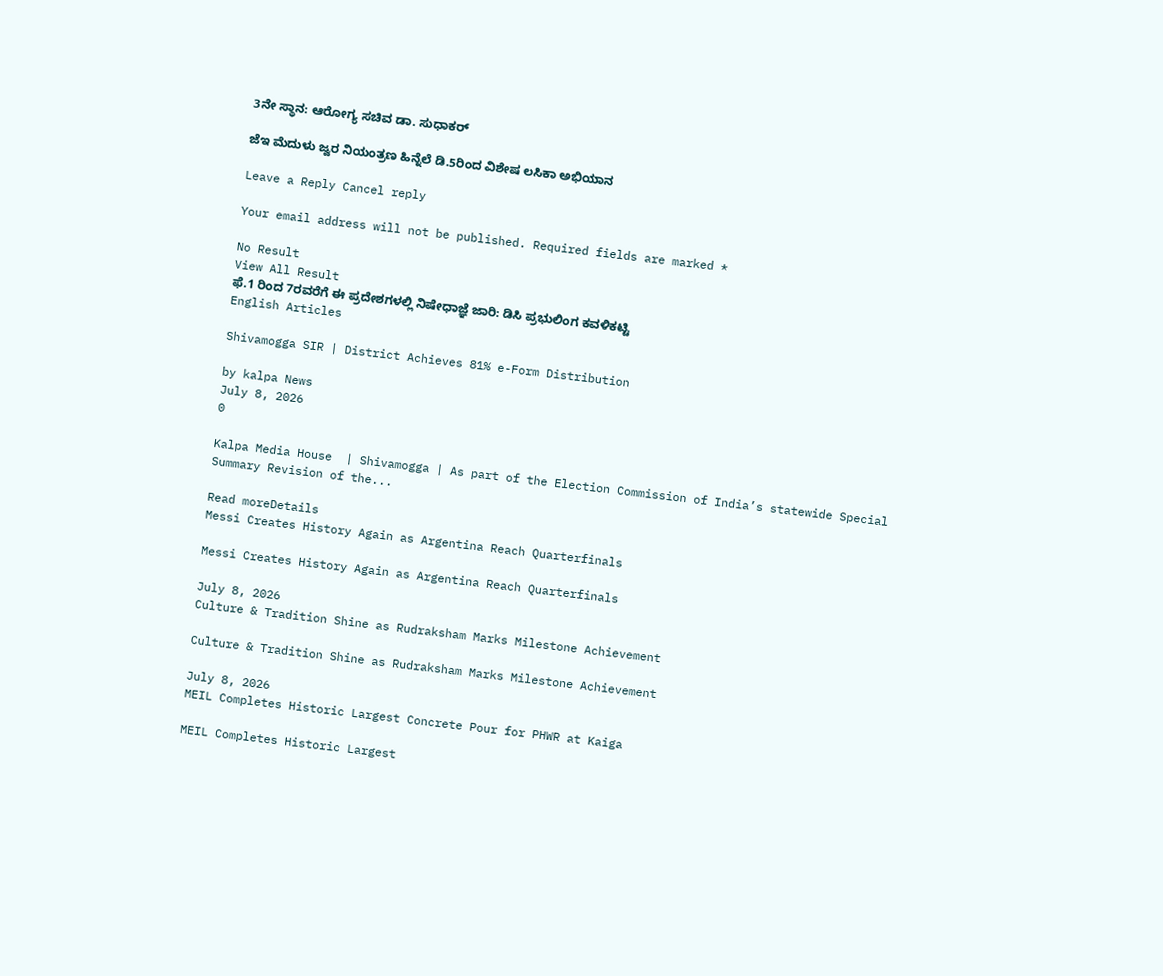3ನೇ ಸ್ಥಾನ: ಆರೋಗ್ಯ ಸಚಿವ ಡಾ. ಸುಧಾಕರ್

ಜೆಇ ಮೆದುಳು ಜ್ವರ ನಿಯಂತ್ರಣ ಹಿನ್ನೆಲೆ ಡಿ.5ರಿಂದ ವಿಶೇಷ ಲಸಿಕಾ ಅಭಿಯಾನ

Leave a Reply Cancel reply

Your email address will not be published. Required fields are marked *

No Result
View All Result
ಫೆ.1 ರಿಂದ 7ರವರೆಗೆ ಈ ಪ್ರದೇಶಗಳಲ್ಲಿ ನಿಷೇಧಾಜ್ಞೆ ಜಾರಿ: ಡಿಸಿ ಪ್ರಭುಲಿಂಗ ಕವಳಿಕಟ್ಟಿ
English Articles

Shivamogga SIR | District Achieves 81% e-Form Distribution

by kalpa News
July 8, 2026
0

Kalpa Media House  | Shivamogga | As part of the Election Commission of India’s statewide Special Summary Revision of the...

Read moreDetails
Messi Creates History Again as Argentina Reach Quarterfinals

Messi Creates History Again as Argentina Reach Quarterfinals

July 8, 2026
Culture & Tradition Shine as Rudraksham Marks Milestone Achievement

Culture & Tradition Shine as Rudraksham Marks Milestone Achievement

July 8, 2026
MEIL Completes Historic Largest Concrete Pour for PHWR at Kaiga

MEIL Completes Historic Largest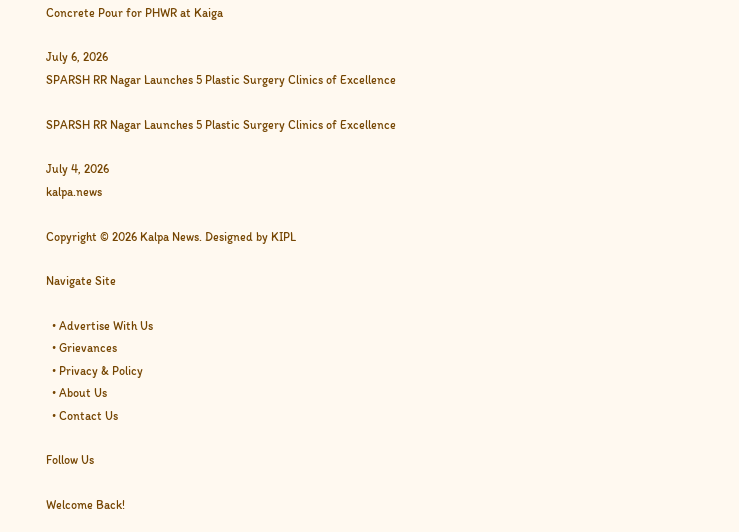Concrete Pour for PHWR at Kaiga

July 6, 2026
SPARSH RR Nagar Launches 5 Plastic Surgery Clinics of Excellence

SPARSH RR Nagar Launches 5 Plastic Surgery Clinics of Excellence

July 4, 2026
kalpa.news

Copyright © 2026 Kalpa News. Designed by KIPL

Navigate Site

  • Advertise With Us
  • Grievances
  • Privacy & Policy
  • About Us
  • Contact Us

Follow Us

Welcome Back!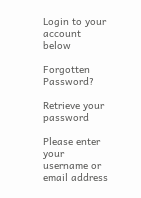Login to your account below

Forgotten Password?

Retrieve your password

Please enter your username or email address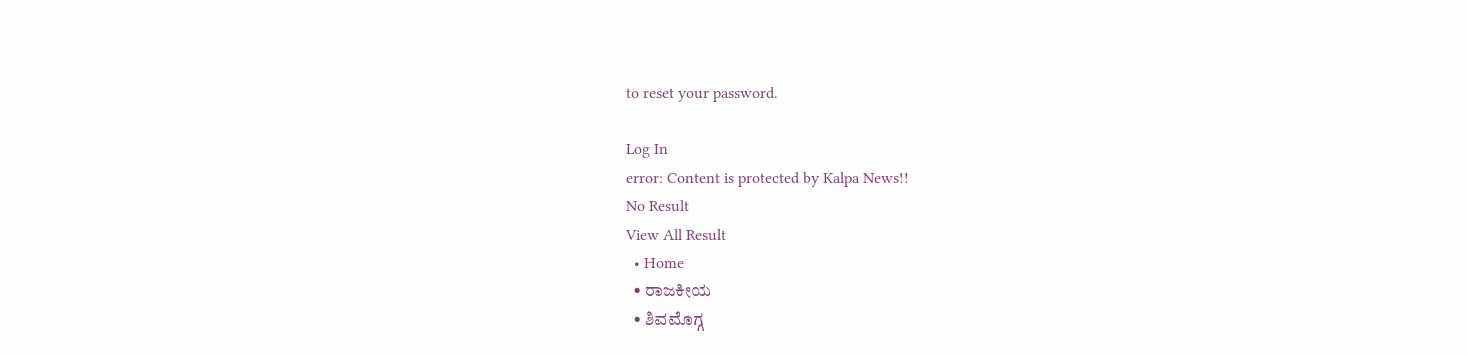to reset your password.

Log In
error: Content is protected by Kalpa News!!
No Result
View All Result
  • Home
  • ರಾಜಕೀಯ
  • ಶಿವಮೊಗ್ಗ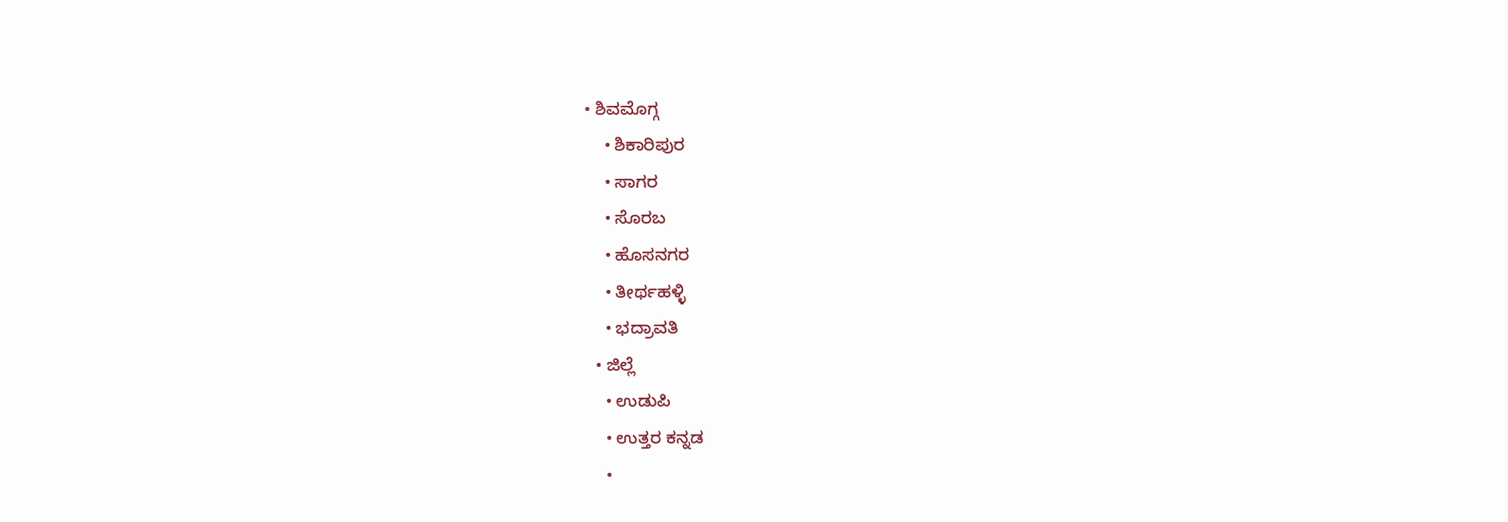• ಶಿವಮೊಗ್ಗ
    • ಶಿಕಾರಿಪುರ
    • ಸಾಗರ
    • ಸೊರಬ
    • ಹೊಸನಗರ
    • ತೀರ್ಥಹಳ್ಳಿ
    • ಭದ್ರಾವತಿ
  • ಜಿಲ್ಲೆ
    • ಉಡುಪಿ
    • ಉತ್ತರ ಕನ್ನಡ
    •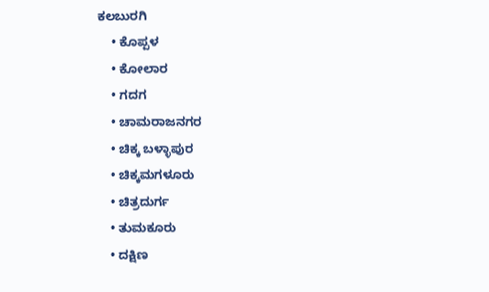ಕಲಬುರಗಿ
    • ಕೊಪ್ಪಳ
    • ಕೋಲಾರ
    • ಗದಗ
    • ಚಾಮರಾಜನಗರ
    • ಚಿಕ್ಕ ಬಳ್ಳಾಪುರ
    • ಚಿಕ್ಕಮಗಳೂರು
    • ಚಿತ್ರದುರ್ಗ
    • ತುಮಕೂರು
    • ದಕ್ಷಿಣ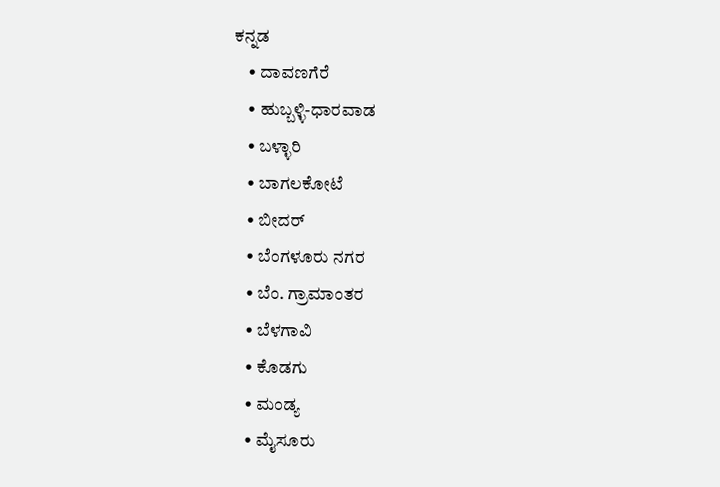ಕನ್ನಡ
    • ದಾವಣಗೆರೆ
    • ಹುಬ್ಬಳ್ಳಿ-ಧಾರವಾಡ
    • ಬಳ್ಳಾರಿ
    • ಬಾಗಲಕೋಟೆ
    • ಬೀದರ್
    • ಬೆಂಗಳೂರು ನಗರ
    • ಬೆಂ. ಗ್ರಾಮಾಂತರ
    • ಬೆಳಗಾವಿ
    • ಕೊಡಗು
    • ಮಂಡ್ಯ
    • ಮೈಸೂರು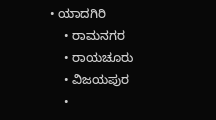• ಯಾದಗಿರಿ
    • ರಾಮನಗರ
    • ರಾಯಚೂರು
    • ವಿಜಯಪುರ
    •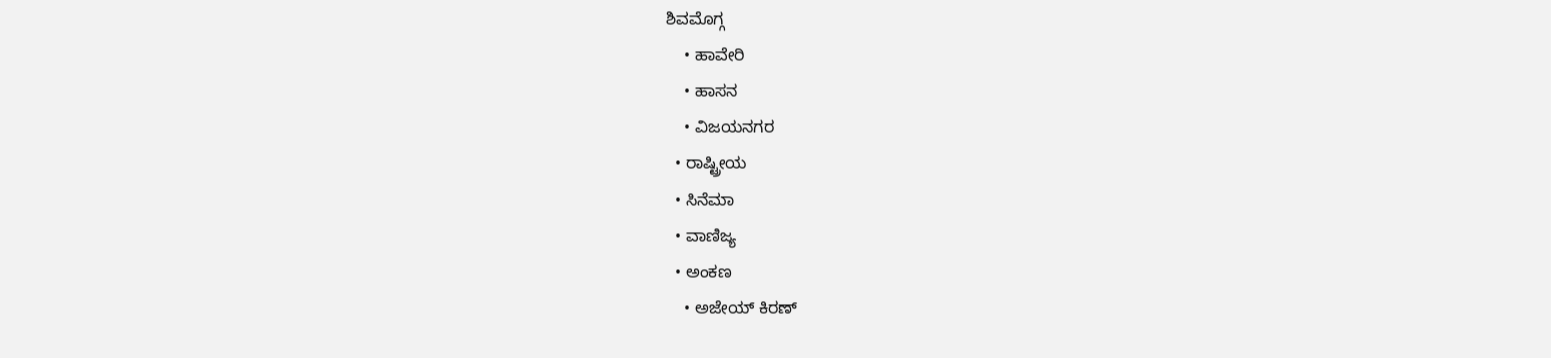ಶಿವಮೊಗ್ಗ
    • ಹಾವೇರಿ
    • ಹಾಸನ
    • ವಿಜಯನಗರ
  • ರಾಷ್ಟ್ರೀಯ
  • ಸಿನೆಮಾ
  • ವಾಣಿಜ್ಯ
  • ಅಂಕಣ
    • ಅಜೇಯ್ ಕಿರಣ್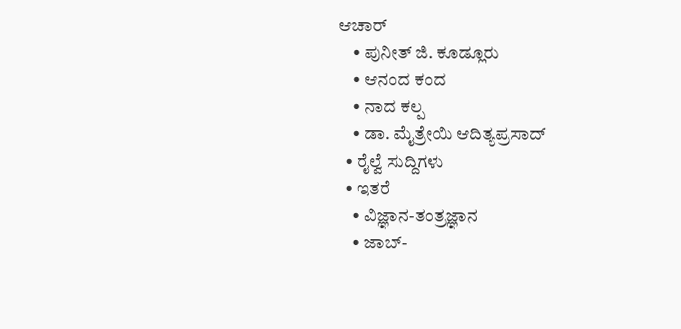ಆಚಾರ್
    • ಪುನೀತ್ ಜಿ. ಕೂಡ್ಲೂರು
    • ಆನಂದ ಕಂದ
    • ನಾದ ಕಲ್ಪ
    • ಡಾ. ಮೈತ್ರೇಯಿ ಆದಿತ್ಯಪ್ರಸಾದ್
  • ರೈಲ್ವೆ ಸುದ್ದಿಗಳು
  • ಇತರೆ
    • ವಿಜ್ಞಾನ-ತಂತ್ರಜ್ಞಾನ
    • ಜಾಬ್-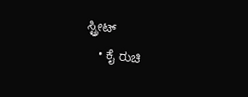ಸ್ಟ್ರೀಟ್
    • ಕೈ ರುಚಿ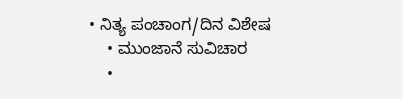• ನಿತ್ಯ ಪಂಚಾಂಗ/ದಿನ ವಿಶೇಷ
    • ಮುಂಜಾನೆ ಸುವಿಚಾರ
    •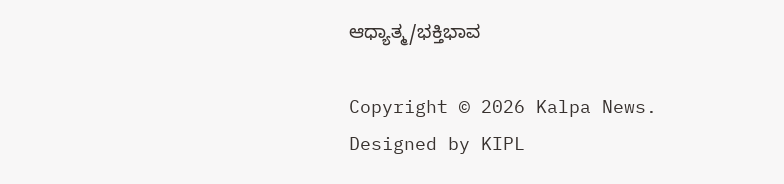ಆಧ್ಯಾತ್ಮ/ಭಕ್ತಿಭಾವ

Copyright © 2026 Kalpa News. Designed by KIPL